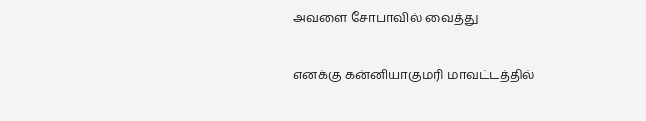அவளை சோபாவில் வைத்து

எனக்கு கன்னியாகுமரி மாவட்டத்தில்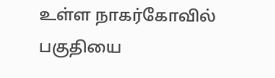உள்ள நாகர்கோவில் பகுதியை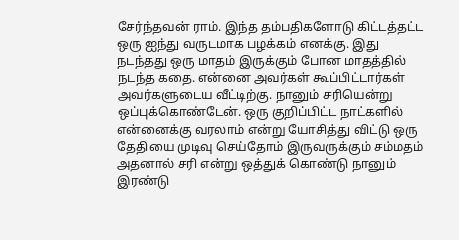சேர்ந்தவன் ராம். இந்த தம்பதிகளோடு கிட்டத்தட்ட ஒரு ஐந்து வருடமாக பழக்கம் எனக்கு. இது நடந்தது ஒரு மாதம் இருக்கும் போன மாதத்தில் நடந்த கதை. என்னை அவர்கள் கூப்பிட்டார்கள் அவர்களுடைய வீட்டிற்கு. நானும் சரியென்று ஒப்புக்கொண்டேன். ஒரு குறிப்பிட்ட நாட்களில் என்னைக்கு வரலாம் என்று யோசித்து விட்டு ஒரு தேதியை முடிவு செய்தோம் இருவருக்கும் சம்மதம் அதனால் சரி என்று ஒத்துக் கொண்டு நானும் இரண்டு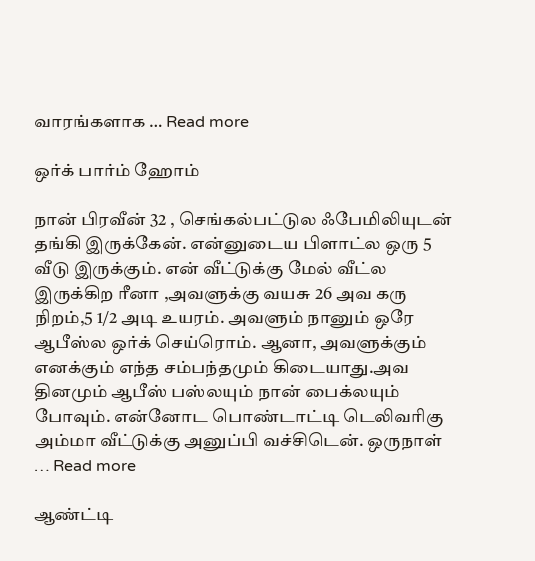வாரங்களாக … Read more

ஒர்க் பார்ம் ஹோம்

நான் பிரவீன் 32 , செங்கல்பட்டுல ஃபேமிலியுடன் தங்கி இருக்கேன். என்னுடைய பிளாட்ல ஒரு 5 வீடு இருக்கும். என் வீட்டுக்கு மேல் வீட்ல இருக்கிற ரீனா ,அவளுக்கு வயசு 26 அவ கரு நிறம்,5 1/2 அடி உயரம். அவளும் நானும் ஒரே ஆபீஸ்ல ஒர்க் செய்ரொம். ஆனா, அவளுக்கும் எனக்கும் எந்த சம்பந்தமும் கிடையாது.அவ தினமும் ஆபீஸ் பஸ்லயும் நான் பைக்லயும் போவும். என்னோட பொண்டாட்டி டெலிவரிகு அம்மா வீட்டுக்கு அனுப்பி வச்சிடென். ஒருநாள் … Read more

ஆண்ட்டி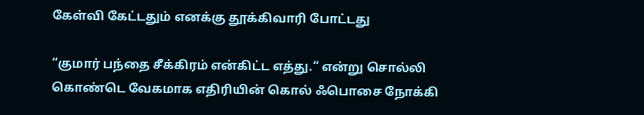கேள்வி கேட்டதும் எனக்கு தூக்கிவாரி போட்டது

“குமார் பந்தை சீக்கிரம் என்கிட்ட எத்து.“ என்று சொல்லி கொண்டெ வேகமாக எதிரியின் கொல் ஃபொசை நோக்கி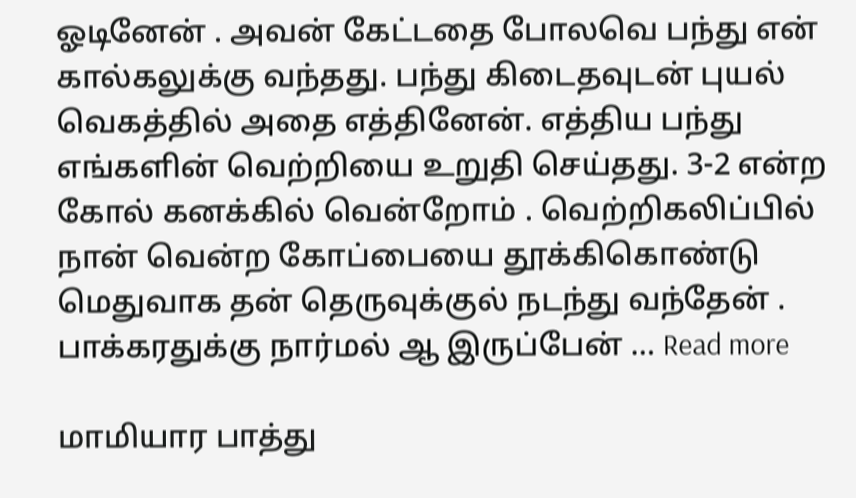ஓடினேன் . அவன் கேட்டதை போலவெ பந்து என் கால்கலுக்கு வந்தது. பந்து கிடைதவுடன் புயல் வெகத்தில் அதை எத்தினேன். எத்திய பந்து எங்களின் வெற்றியை உறுதி செய்தது. 3-2 என்ற கோல் கனக்கில் வென்றோம் . வெற்றிகலிப்பில் நான் வென்ற கோப்பையை தூக்கிகொண்டு மெதுவாக தன் தெருவுக்குல் நடந்து வந்தேன் . பாக்கரதுக்கு நார்மல் ஆ இருப்பேன் … Read more

மாமியார பாத்து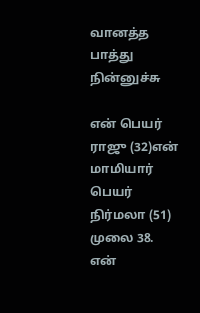வானத்த பாத்து நின்னுச்சு

என் பெயர் ராஜு (32)என் மாமியார் பெயர் நிர்மலா (51) முலை 38. என்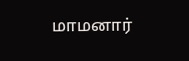மாமனார்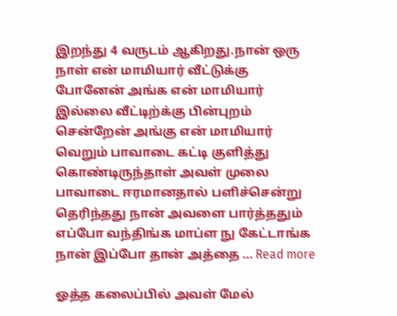இறந்து 4 வருடம் ஆகிறது.நான் ஒரு நாள் என் மாமியார் வீட்டுக்கு போனேன் அங்க என் மாமியார் இல்லை வீட்டிற்க்கு பின்புறம் சென்றேன் அங்கு என் மாமியார் வெறும் பாவாடை கட்டி குளித்து கொண்டிருந்தாள் அவள் முலை பாவாடை ஈரமானதால் பளிச்சென்று தெரிந்தது நான் அவளை பார்த்ததும் எப்போ வந்திங்க மாப்ள நு கேட்டாங்க நான் இப்போ தான் அத்தை … Read more

ஓத்த கலைப்பில் அவள் மேல்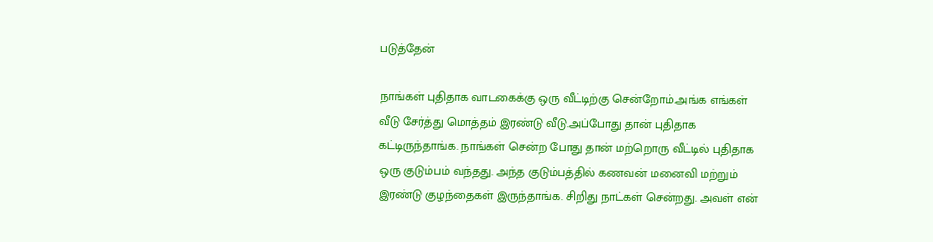படுத்தேன்

நாங்கள் புதிதாக வாடகைக்கு ஒரு வீட்டிற்கு சென்றோம்.அங்க எங்கள் வீடு சேர்த்து மொத்தம் இரண்டு வீடு.அப்போது தான் புதிதாக கட்டிருந்தாங்க. நாங்கள் சென்ற போது தான் மற்றொரு வீட்டில் புதிதாக ஒரு குடும்பம் வந்தது. அந்த குடும்பத்தில் கணவன் மனைவி மற்றும் இரண்டு குழந்தைகள் இருந்தாங்க. சிறிது நாட்கள் சென்றது. அவள் என்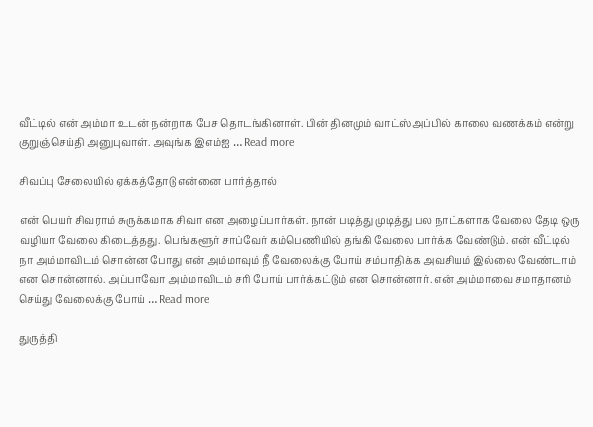வீட்டில் என் அம்மா உடன் நன்றாக பேச தொடங்கினாள். பின் தினமும் வாட்ஸ்அப்பில் காலை வணக்கம் என்று குறுஞ்செய்தி அனுபுவாள். அவுங்க இஎம்ஐ … Read more

சிவப்பு சேலையில் ஏக்கத்தோடு என்னை பார்த்தால்

என் பெயர் சிவராம் சுருக்கமாக சிவா என அழைப்பார்கள். நான் படித்து முடித்து பல நாட்களாக வேலை தேடி ஒரு வழியா வேலை கிடைத்தது. பெங்களூர் சாப்வேர் கம்பெணியில் தங்கி வேலை பார்க்க வேண்டும். என் வீட்டில் நா அம்மாவிடம் சொன்ன போது என் அம்மாவும் நீ வேலைக்கு போய் சம்பாதிக்க அவசியம் இல்லை வேண்டாம் என சொன்னால். அப்பாவோ அம்மாவிடம் சரி போய் பார்க்கட்டும் என சொன்னார். என் அம்மாவை சமாதானம் செய்து வேலைக்கு போய் … Read more

துருத்தி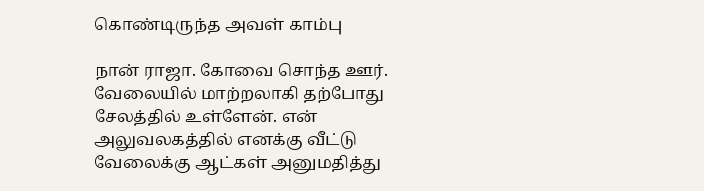கொண்டிருந்த அவள் காம்பு

நான் ராஜா. கோவை சொந்த ஊர். வேலையில் மாற்றலாகி தற்போது சேலத்தில் உள்ளேன். என் அலுவலகத்தில் எனக்கு வீட்டு வேலைக்கு ஆட்கள் அனுமதித்து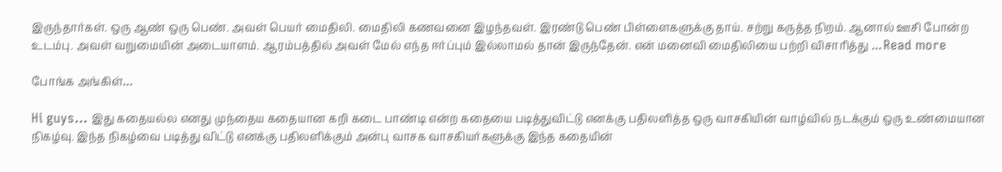இருந்தார்கள். ஒரு ஆண் ஒரு பெண். அவள் பெயர் மைதிலி. மைதிலி கணவனை இழந்தவள். இரண்டு பெண் பிள்ளைகளுக்கு தாய். சற்று கருத்த நிறம். ஆனால் ஊசி போன்ற உடம்பு. அவள் வறுமையின் அடையாளம். ஆரம்பத்தில் அவள் மேல் எந்த ஈர்ப்பும் இல்லாமல் தான் இருந்தேன். என் மனைவி மைதிலியை பற்றி விசாரித்து … Read more

போங்க அங்கிள்…

Hi guys… இது கதையல்ல எனது முந்தைய கதையான கறி கடை பாண்டி என்ற கதையை படித்துவிட்டு எனக்கு பதிலளித்த ஒரு வாசகியின் வாழ்வில் நடக்கும் ஒரு உண்மையான நிகழ்வு. இந்த நிகழ்வை படித்து விட்டு எனக்கு பதிலளிக்கும் அன்பு வாசக வாசகியர்களுக்கு இந்த கதையின்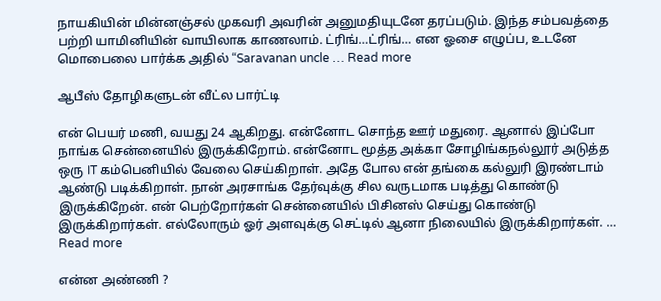நாயகியின் மின்னஞ்சல் முகவரி அவரின் அனுமதியுடனே தரப்படும். இந்த சம்பவத்தை பற்றி யாமினியின் வாயிலாக காணலாம். ட்ரிங்…ட்ரிங்… என ஓசை எழுப்ப, உடனே மொபைலை பார்க்க அதில் “Saravanan uncle … Read more

ஆபீஸ் தோழிகளுடன் வீட்ல பார்ட்டி

என் பெயர் மணி, வயது 24 ஆகிறது. என்னோட சொந்த ஊர் மதுரை. ஆனால் இப்போ நாங்க சென்னையில் இருக்கிறோம். என்னோட மூத்த அக்கா சோழிங்கநல்லூர் அடுத்த ஒரு IT கம்பெனியில் வேலை செய்கிறாள். அதே போல என் தங்கை கல்லுரி இரண்டாம் ஆண்டு படிக்கிறாள். நான் அரசாங்க தேர்வுக்கு சில வருடமாக படித்து கொண்டு இருக்கிறேன். என் பெற்றோர்கள் சென்னையில் பிசினஸ் செய்து கொண்டு இருக்கிறார்கள். எல்லோரும் ஓர் அளவுக்கு செட்டில் ஆனா நிலையில் இருக்கிறார்கள். … Read more

என்ன அண்ணி ?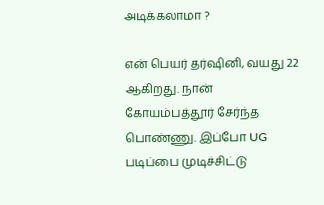அடிக்கலாமா ?

என் பெயர் தர்ஷினி, வயது 22 ஆகிறது. நான் கோயம்பத்தூர் சேர்ந்த பொண்ணு. இப்போ UG படிப்பை முடிச்சிட்டு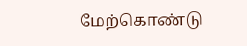மேற்கொண்டு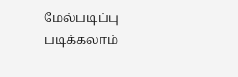மேல்படிப்பு படிக்கலாம்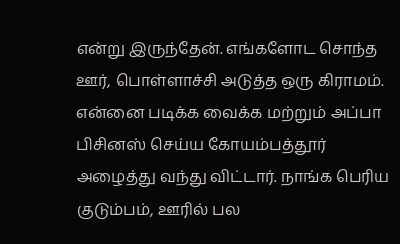என்று இருந்தேன். எங்களோட சொந்த ஊர், பொள்ளாச்சி அடுத்த ஒரு கிராமம். என்னை படிக்க வைக்க மற்றும் அப்பா பிசினஸ் செய்ய கோயம்பத்தூர் அழைத்து வந்து விட்டார். நாங்க பெரிய குடும்பம், ஊரில் பல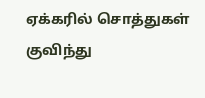ஏக்கரில் சொத்துகள் குவிந்து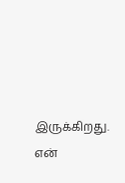இருக்கிறது. என்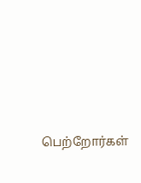பெற்றோர்கள்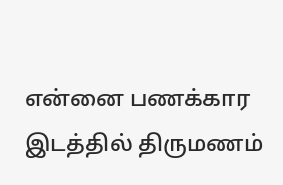என்னை பணக்கார இடத்தில் திருமணம்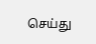செய்து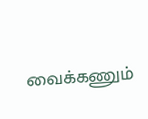வைக்கணும்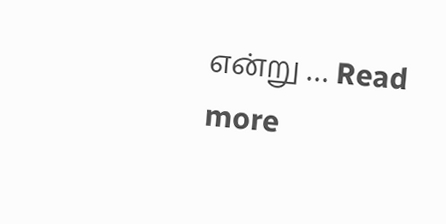என்று … Read more